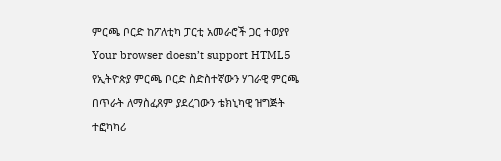ምርጫ ቦርድ ከፖለቲካ ፓርቲ አመራሮች ጋር ተወያየ
Your browser doesn’t support HTML5
የኢትዮጵያ ምርጫ ቦርድ ስድስተኛውን ሃገራዊ ምርጫ በጥራት ለማስፈጸም ያደረገውን ቴክኒካዊ ዝግጅት ተፎካካሪ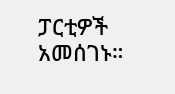ፓርቲዎች አመሰገኑ።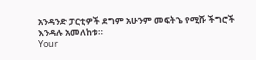አንዳንድ ፓርቲዎች ደግም አሁንም መፍትኄ የሚሹ ችግሮች እንዳሉ አመለከቱ።
Your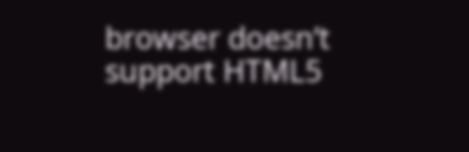browser doesn’t support HTML5